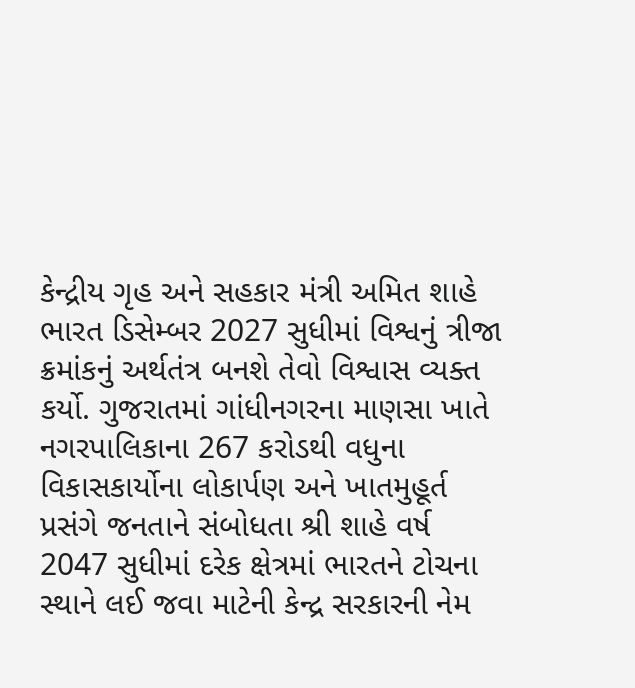કેન્દ્રીય ગૃહ અને સહકાર મંત્રી અમિત શાહે ભારત ડિસેમ્બર 2027 સુધીમાં વિશ્વનું ત્રીજા ક્રમાંકનું અર્થતંત્ર બનશે તેવો વિશ્વાસ વ્યક્ત કર્યો. ગુજરાતમાં ગાંધીનગરના માણસા ખાતે નગરપાલિકાના 267 કરોડથી વધુના વિકાસકાર્યોના લોકાર્પણ અને ખાતમુહૂર્ત પ્રસંગે જનતાને સંબોધતા શ્રી શાહે વર્ષ 2047 સુધીમાં દરેક ક્ષેત્રમાં ભારતને ટોચના સ્થાને લઈ જવા માટેની કેન્દ્ર સરકારની નેમ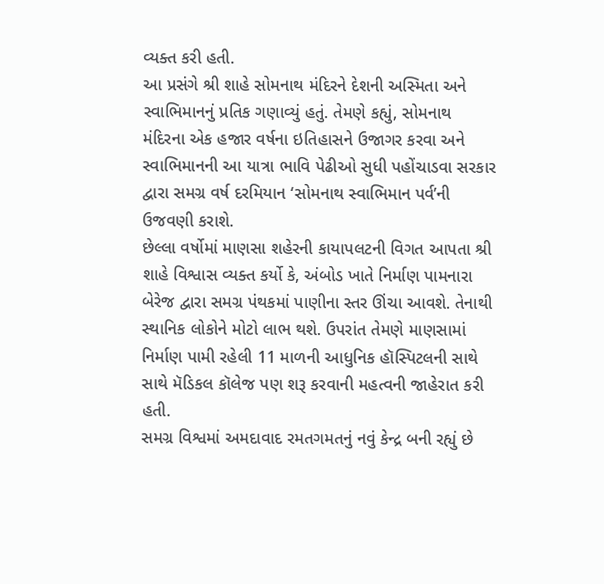વ્યક્ત કરી હતી.
આ પ્રસંગે શ્રી શાહે સોમનાથ મંદિરને દેશની અસ્મિતા અને સ્વાભિમાનનું પ્રતિક ગણાવ્યું હતું. તેમણે કહ્યું, સોમનાથ મંદિરના એક હજાર વર્ષના ઇતિહાસને ઉજાગર કરવા અને સ્વાભિમાનની આ યાત્રા ભાવિ પેઢીઓ સુધી પહોંચાડવા સરકાર દ્વારા સમગ્ર વર્ષ દરમિયાન ‘સોમનાથ સ્વાભિમાન પર્વ’ની ઉજવણી કરાશે.
છેલ્લા વર્ષોમાં માણસા શહેરની કાયાપલટની વિગત આપતા શ્રી શાહે વિશ્વાસ વ્યક્ત કર્યો કે, અંબોડ ખાતે નિર્માણ પામનારા બેરેજ દ્વારા સમગ્ર પંથકમાં પાણીના સ્તર ઊંચા આવશે. તેનાથી સ્થાનિક લોકોને મોટો લાભ થશે. ઉપરાંત તેમણે માણસામાં નિર્માણ પામી રહેલી 11 માળની આધુનિક હૉસ્પિટલની સાથે સાથે મૅડિકલ કૉલેજ પણ શરૂ કરવાની મહત્વની જાહેરાત કરી હતી.
સમગ્ર વિશ્વમાં અમદાવાદ રમતગમતનું નવું કેન્દ્ર બની રહ્યું છે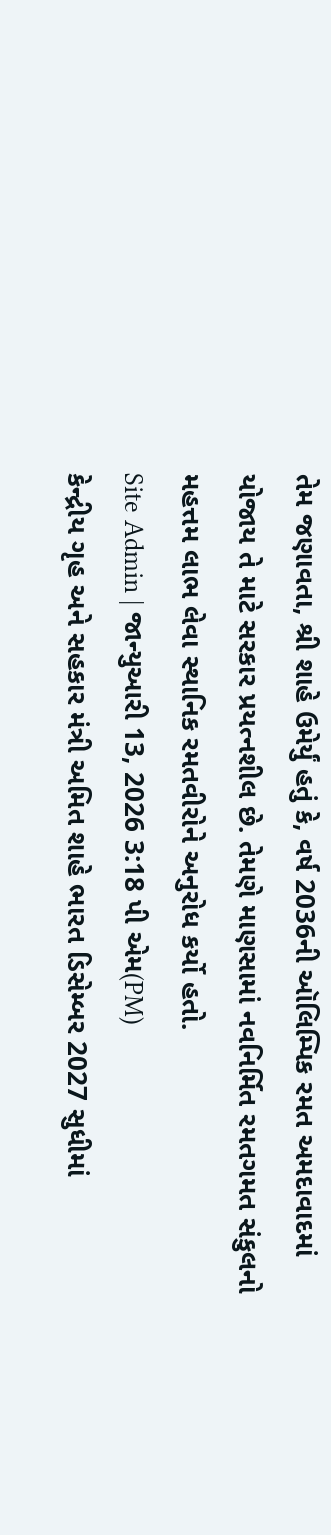તેમ જણાવતા, શ્રી શાહે ઉમેર્યું હતું કે, વર્ષ 2036ની ઑલિમ્પિક રમત અમદાવાદમાં યોજાય તે માટે સરકાર પ્રયત્નશીલ છે. તેમણે માણસામાં નવનિર્મિત રમતગમત સંકુલનો મહત્તમ લાભ લેવા સ્થાનિક રમતવીરોને અનુરોધ કર્યો હતો.
Site Admin | જાન્યુઆરી 13, 2026 3:18 પી એમ(PM)
કેન્દ્રીય ગૃહ અને સહકાર મંત્રી અમિત શાહે ભારત ડિસેમ્બર 2027 સુધીમાં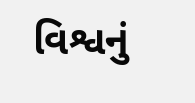વિશ્વનું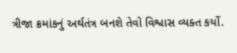ત્રીજા ક્રમાંકનું અર્થતંત્ર બનશે તેવો વિશ્વાસ વ્યક્ત કર્યો.